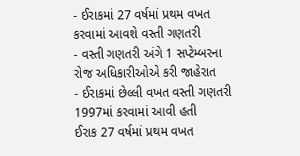- ઈરાકમાં 27 વર્ષમાં પ્રથમ વખત કરવામાં આવશે વસ્તી ગણતરી
- વસ્તી ગણતરી અંગે 1 સપ્ટેમ્બરના રોજ અધિકારીઓએ કરી જાહેરાત
- ઈરાકમાં છેલ્લી વખત વસ્તી ગણતરી 1997માં કરવામાં આવી હતી
ઈરાક 27 વર્ષમાં પ્રથમ વખત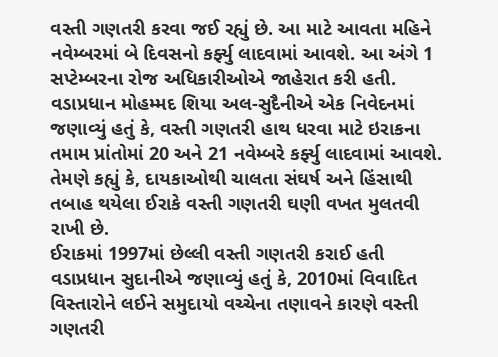વસ્તી ગણતરી કરવા જઈ રહ્યું છે. આ માટે આવતા મહિને નવેમ્બરમાં બે દિવસનો કર્ફ્યુ લાદવામાં આવશે. આ અંગે 1 સપ્ટેમ્બરના રોજ અધિકારીઓએ જાહેરાત કરી હતી. વડાપ્રધાન મોહમ્મદ શિયા અલ-સુદૈનીએ એક નિવેદનમાં જણાવ્યું હતું કે, વસ્તી ગણતરી હાથ ધરવા માટે ઇરાકના તમામ પ્રાંતોમાં 20 અને 21 નવેમ્બરે કર્ફ્યુ લાદવામાં આવશે. તેમણે કહ્યું કે, દાયકાઓથી ચાલતા સંઘર્ષ અને હિંસાથી તબાહ થયેલા ઈરાકે વસ્તી ગણતરી ઘણી વખત મુલતવી રાખી છે.
ઈરાકમાં 1997માં છેલ્લી વસ્તી ગણતરી કરાઈ હતી
વડાપ્રધાન સુદાનીએ જણાવ્યું હતું કે, 2010માં વિવાદિત વિસ્તારોને લઈને સમુદાયો વચ્ચેના તણાવને કારણે વસ્તી ગણતરી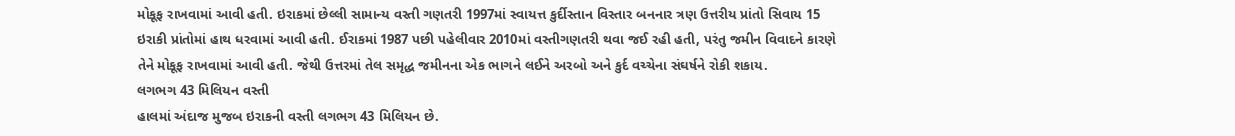મોકૂફ રાખવામાં આવી હતી. ઇરાકમાં છેલ્લી સામાન્ય વસ્તી ગણતરી 1997માં સ્વાયત્ત કુર્દીસ્તાન વિસ્તાર બનનાર ત્રણ ઉત્તરીય પ્રાંતો સિવાય 15 ઇરાકી પ્રાંતોમાં હાથ ધરવામાં આવી હતી. ઈરાકમાં 1987 પછી પહેલીવાર 2010માં વસ્તીગણતરી થવા જઈ રહી હતી, પરંતુ જમીન વિવાદને કારણે તેને મોકૂફ રાખવામાં આવી હતી. જેથી ઉત્તરમાં તેલ સમૃદ્ધ જમીનના એક ભાગને લઈને અરબો અને કુર્દ વચ્ચેના સંઘર્ષને રોકી શકાય.
લગભગ 43 મિલિયન વસ્તી
હાલમાં અંદાજ મુજબ ઇરાકની વસ્તી લગભગ 43 મિલિયન છે.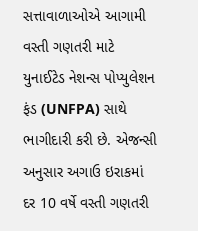સત્તાવાળાઓએ આગામી વસ્તી ગણતરી માટે યુનાઈટેડ નેશન્સ પોપ્યુલેશન ફંડ (UNFPA) સાથે ભાગીદારી કરી છે. એજન્સી અનુસાર અગાઉ ઇરાકમાં દર 10 વર્ષે વસ્તી ગણતરી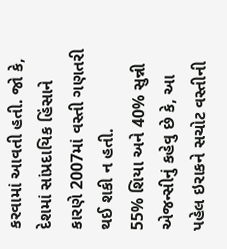કરવામાં આવતી હતી. જો કે, દેશમાં સાંપ્રદાયિક હિંસાને કારણે 2007માં વસ્તી ગણતરી થઈ શકી ન હતી.
55% શિયા અને 40% સુન્ની
એજન્સીનું કહેવુ છે કે, આ પહેલ ઇરાકને સચોટ વસ્તીની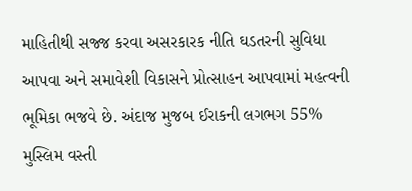માહિતીથી સજ્જ કરવા અસરકારક નીતિ ઘડતરની સુવિધા આપવા અને સમાવેશી વિકાસને પ્રોત્સાહન આપવામાં મહત્વની ભૂમિકા ભજવે છે. અંદાજ મુજબ ઈરાકની લગભગ 55% મુસ્લિમ વસ્તી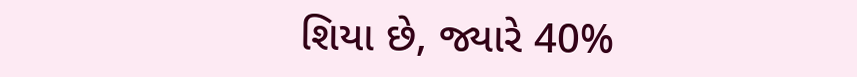શિયા છે, જ્યારે 40%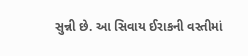સુન્ની છે. આ સિવાય ઈરાકની વસ્તીમાં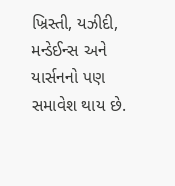ખ્રિસ્તી, યઝીદી, મન્ડેઈન્સ અને યાર્સનનો પણ સમાવેશ થાય છે.